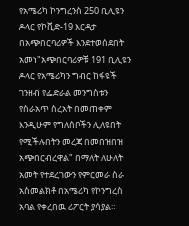የአሜሪካ ኮንግረንስ 250 ቢሊዩን ዶላር የኮቪድ-19 እርዳታ በአጭበርባሪዎች እንደተወሰደበት አመነ"አጭበርባሪዎቹ 191 ቢሊዩን ዶላር የአሜሪካን ግብር ከፋዩች ገንዘብ የፌድራል መንግስቱን የስራአጥ ስረአት በመጠቀም እንዲሁም የግለሰቦችን ሊለዩበት የሚችሉበትን መረጃ በመበዝበዝ አጭበርብረዋል" በማለት ለሁለት አመት የተደረገውን የምርመራ ስራ አስመልክቶ በአሜሪካ የኮንግረስ አባል የቀረበዉ ሪፖርት ያሳያል።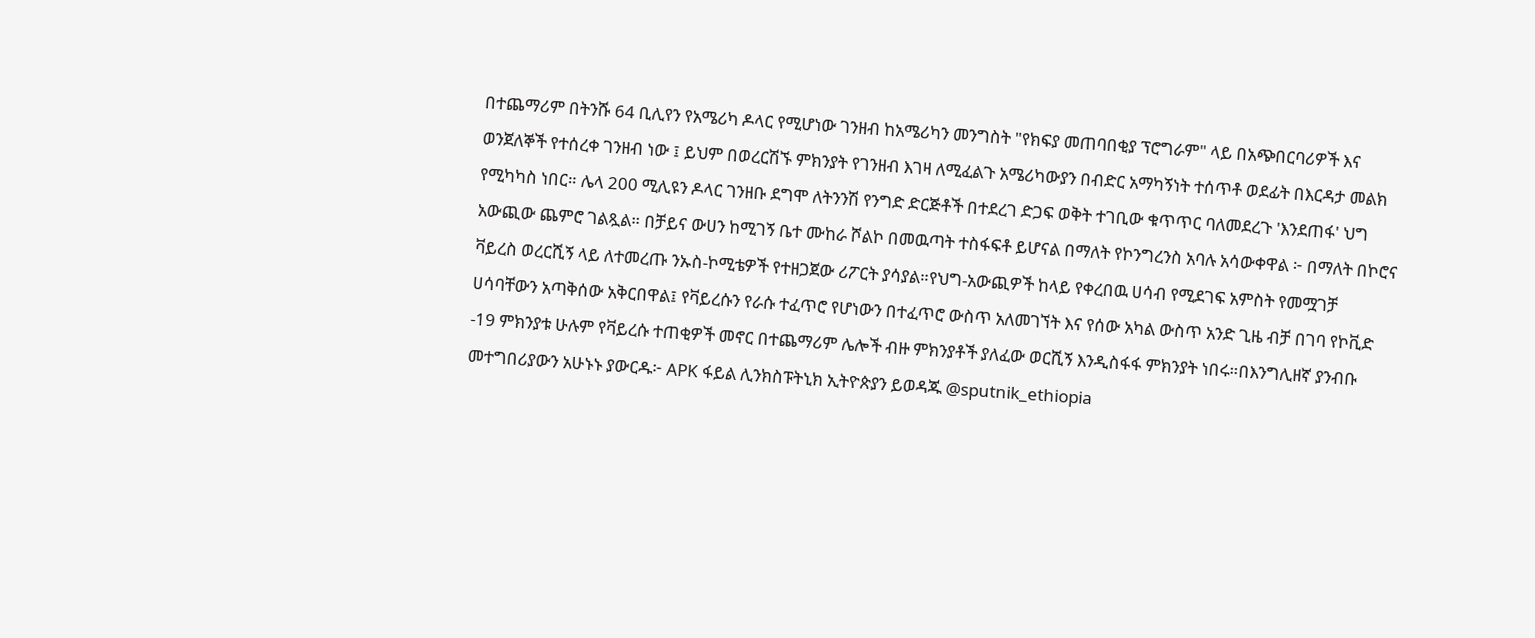በተጨማሪም በትንሹ 64 ቢሊየን የአሜሪካ ዶላር የሚሆነው ገንዘብ ከአሜሪካን መንግስት "የክፍያ መጠባበቂያ ፕሮግራም" ላይ በአጭበርባሪዎች እና ወንጀለኞች የተሰረቀ ገንዘብ ነው ፤ ይህም በወረርሽኙ ምክንያት የገንዘብ እገዛ ለሚፈልጉ አሜሪካውያን በብድር አማካኝነት ተሰጥቶ ወደፊት በእርዳታ መልክ የሚካካስ ነበር። ሌላ 200 ሚሊዩን ዶላር ገንዘቡ ደግሞ ለትንንሽ የንግድ ድርጅቶች በተደረገ ድጋፍ ወቅት ተገቢው ቁጥጥር ባለመደረጉ 'እንደጠፋ' ህግ አውጪው ጨምሮ ገልጿል። በቻይና ውሀን ከሚገኝ ቤተ ሙከራ ሾልኮ በመዉጣት ተስፋፍቶ ይሆናል በማለት የኮንግረንስ አባሉ አሳውቀዋል ፦ በማለት በኮሮና ቫይረስ ወረርሺኝ ላይ ለተመረጡ ንኡስ-ኮሚቴዎች የተዘጋጀው ሪፖርት ያሳያል።የህግ-አውጪዎች ከላይ የቀረበዉ ሀሳብ የሚደገፍ አምስት የመሟገቻ ሀሳባቸውን አጣቅሰው አቅርበዋል፤ የቫይረሱን የራሱ ተፈጥሮ የሆነውን በተፈጥሮ ውስጥ አለመገኘት እና የሰው አካል ውስጥ አንድ ጊዜ ብቻ በገባ የኮቪድ -19 ምክንያቱ ሁሉም የቫይረሱ ተጠቂዎች መኖር በተጨማሪም ሌሎች ብዙ ምክንያቶች ያለፈው ወርሺኝ እንዲስፋፋ ምክንያት ነበሩ።በእንግሊዘኛ ያንብቡ መተግበሪያውን አሁኑኑ ያውርዱ፦ APK ፋይል ሊንክስፑትኒክ ኢትዮጵያን ይወዳጁ @sputnik_ethiopia